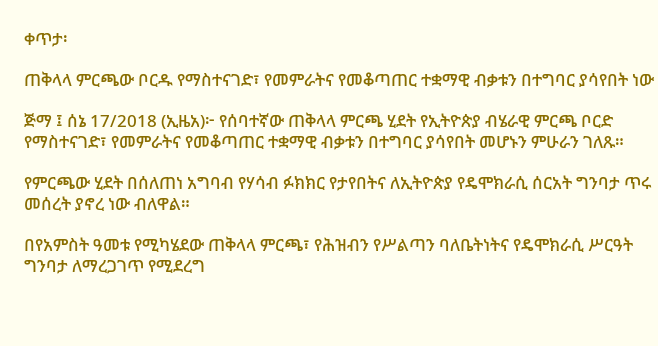ቀጥታ፡

ጠቅላላ ምርጫው ቦርዱ የማስተናገድ፣ የመምራትና የመቆጣጠር ተቋማዊ ብቃቱን በተግባር ያሳየበት ነው

ጅማ ፤ ሰኔ 17/2018 (ኢዜአ)፦ የሰባተኛው ጠቅላላ ምርጫ ሂደት የኢትዮጵያ ብሄራዊ ምርጫ ቦርድ የማስተናገድ፣ የመምራትና የመቆጣጠር ተቋማዊ ብቃቱን በተግባር ያሳየበት መሆኑን ምሁራን ገለጹ።

የምርጫው ሂደት በሰለጠነ አግባብ የሃሳብ ፉክክር የታየበትና ለኢትዮጵያ የዴሞክራሲ ሰርአት ግንባታ ጥሩ መሰረት ያኖረ ነው ብለዋል።

በየአምስት ዓመቱ የሚካሄደው ጠቅላላ ምርጫ፣ የሕዝብን የሥልጣን ባለቤትነትና የዴሞክራሲ ሥርዓት ግንባታ ለማረጋገጥ የሚደረግ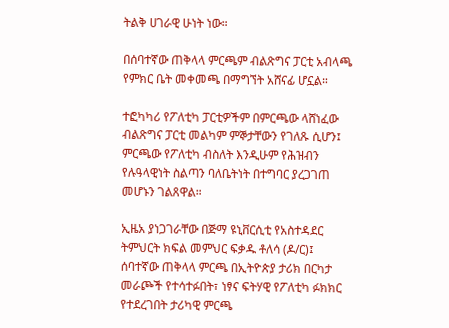ትልቅ ሀገራዊ ሁነት ነው።

በሰባተኛው ጠቅላላ ምርጫም ብልጽግና ፓርቲ አብላጫ የምክር ቤት መቀመጫ በማግኘት አሸናፊ ሆኗል።

ተፎካካሪ የፖለቲካ ፓርቲዎችም በምርጫው ላሸነፈው ብልጽግና ፓርቲ መልካም ምኞታቸውን የገለጹ ሲሆን፤ ምርጫው የፖለቲካ ብስለት እንዲሁም የሕዝብን የሉዓላዊነት ስልጣን ባለቤትነት በተግባር ያረጋገጠ መሆኑን ገልጸዋል።

ኢዜአ ያነጋገራቸው በጅማ ዩኒቨርሲቲ የአስተዳደር ትምህርት ክፍል መምህር ፍቃዱ ቶለሳ (ዶ/ር)፤ ሰባተኛው ጠቅላላ ምርጫ በኢትዮጵያ ታሪክ በርካታ መራጮች የተሳተፉበት፣ ነፃና ፍትሃዊ የፖለቲካ ፉክክር የተደረገበት ታሪካዊ ምርጫ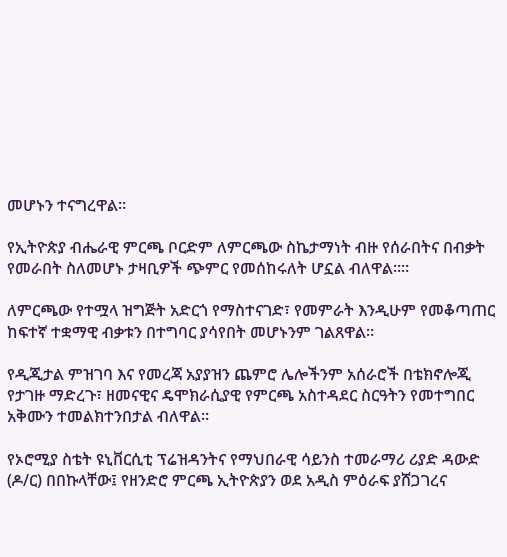መሆኑን ተናግረዋል።

የኢትዮጵያ ብሔራዊ ምርጫ ቦርድም ለምርጫው ስኬታማነት ብዙ የሰራበትና በብቃት የመራበት ስለመሆኑ ታዛቢዎች ጭምር የመሰከሩለት ሆኗል ብለዋል።።

ለምርጫው የተሟላ ዝግጅት አድርጎ የማስተናገድ፣ የመምራት እንዲሁም የመቆጣጠር ከፍተኛ ተቋማዊ ብቃቱን በተግባር ያሳየበት መሆኑንም ገልጸዋል።

የዲጂታል ምዝገባ እና የመረጃ አያያዝን ጨምሮ ሌሎችንም አሰራሮች በቴክኖሎጂ የታገዙ ማድረጉ፣ ዘመናዊና ዴሞክራሲያዊ የምርጫ አስተዳደር ስርዓትን የመተግበር አቅሙን ተመልክተንበታል ብለዋል።

የኦሮሚያ ስቴት ዩኒቨርሲቲ ፕሬዝዳንትና የማህበራዊ ሳይንስ ተመራማሪ ሪያድ ዳውድ (ዶ/ር) በበኩላቸው፤ የዘንድሮ ምርጫ ኢትዮጵያን ወደ አዲስ ምዕራፍ ያሸጋገረና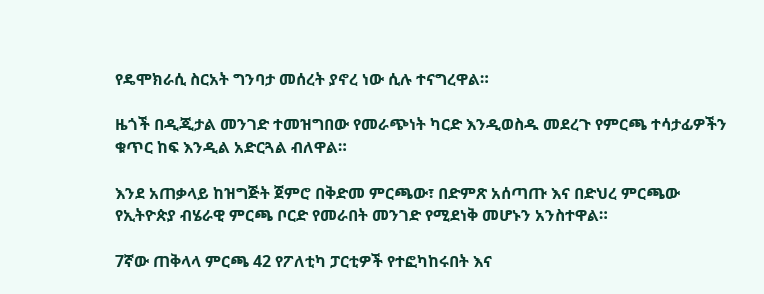የዴሞክራሲ ስርአት ግንባታ መሰረት ያኖረ ነው ሲሉ ተናግረዋል።

ዜጎች በዲጂታል መንገድ ተመዝግበው የመራጭነት ካርድ እንዲወስዱ መደረጉ የምርጫ ተሳታፊዎችን ቁጥር ከፍ እንዲል አድርጓል ብለዋል።

እንደ አጠቃላይ ከዝግጅት ጀምሮ በቅድመ ምርጫው፣ በድምጽ አሰጣጡ እና በድህረ ምርጫው የኢትዮጵያ ብሄራዊ ምርጫ ቦርድ የመራበት መንገድ የሚደነቅ መሆኑን አንስተዋል።

7ኛው ጠቅላላ ምርጫ 42 የፖለቲካ ፓርቲዎች የተፎካከሩበት እና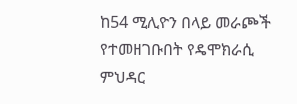ከ54 ሚሊዮን በላይ መራጮች የተመዘገቡበት የዴሞክራሲ ምህዳር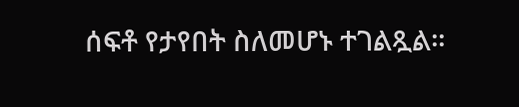ሰፍቶ የታየበት ስለመሆኑ ተገልጿል።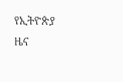የኢትዮጵያ ዜና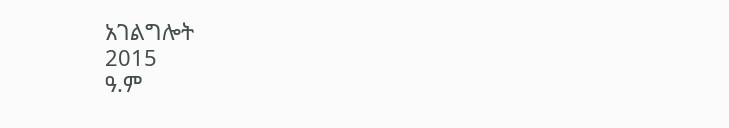አገልግሎት
2015
ዓ.ም